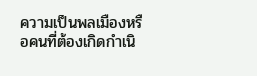ความเป็นพลเมืองหรือคนที่ต้องเกิดกำเนิ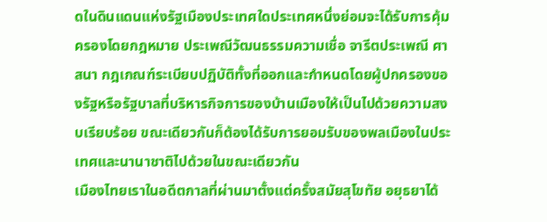ดในดินแดนแห่งรัฐเมืองประเทศใดประเทศหนึ่งย่อมจะได้รับการคุ้มครองโดยกฎหมาย ประเพณีวัฒนธรรมความเชื่อ จารีตประเพณี ศาสนา กฎเกณฑ์ระเบียบปฏิบัติทั้งที่ออกและกำหนดโดยผู้ปกครองของรัฐหรือรัฐบาลที่บริหารกิจการของบ้านเมืองให้เป็นไปด้วยความสงบเรียบร้อย ขณะเดียวกันก็ต้องได้รับการยอมรับของพลเมืองในประเทศและนานาชาติไปด้วยในขณะเดียวกัน
เมืองไทยเราในอดีตกาลที่ผ่านมาตั้งแต่ครั้งสมัยสุโขทัย อยุธยาได้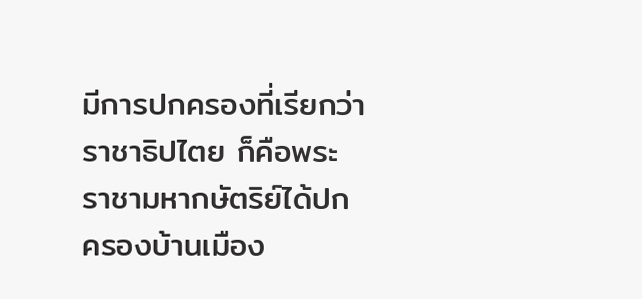มีการปกครองที่เรียกว่าราชาธิปไตย ก็คือพระราชามหากษัตริย์ได้ปกครองบ้านเมือง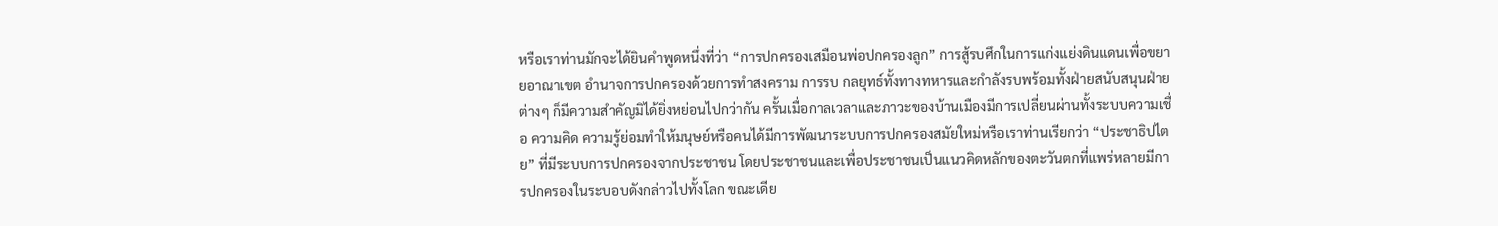หรือเราท่านมักจะได้ยินคำพูดหนึ่งที่ว่า “การปกครองเสมือนพ่อปกครองลูก” การสู้รบศึกในการแก่งแย่งดินแดนเพื่อขยายอาณาเขต อำนาจการปกครองด้วยการทำสงคราม การรบ กลยุทธ์ทั้งทางทหารและกำลังรบพร้อมทั้งฝ่ายสนับสนุนฝ่ายต่างๆ ก็มีความสำคัญมิได้ยิ่งหย่อนไปกว่ากัน ครั้นเมื่อกาลเวลาและภาวะของบ้านเมืองมีการเปลี่ยนผ่านทั้งระบบความเชื่อ ความคิด ความรู้ย่อมทำให้มนุษย์หรือคนได้มีการพัฒนาระบบการปกครองสมัยใหม่หรือเราท่านเรียกว่า “ประชาธิปไตย” ที่มีระบบการปกครองจากประชาชน โดยประชาชนและเพื่อประชาชนเป็นแนวคิดหลักของตะวันตกที่แพร่หลายมีการปกครองในระบอบดังกล่าวไปทั้งโลก ขณะเดีย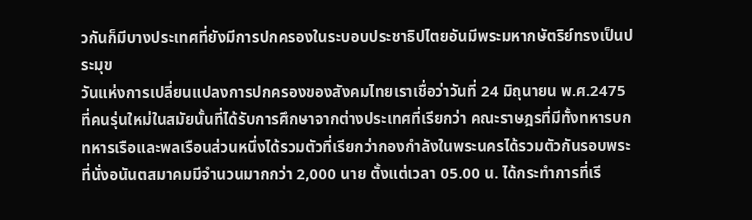วกันก็มีบางประเทศที่ยังมีการปกครองในระบอบประชาธิปไตยอันมีพระมหากษัตริย์ทรงเป็นประมุข
วันแห่งการเปลี่ยนแปลงการปกครองของสังคมไทยเราเชื่อว่าวันที่ 24 มิถุนายน พ.ศ.2475 ที่คนรุ่นใหม่ในสมัยนั้นที่ได้รับการศึกษาจากต่างประเทศที่เรียกว่า คณะราษฎรที่มีทั้งทหารบก ทหารเรือและพลเรือนส่วนหนึ่งได้รวมตัวที่เรียกว่ากองกำลังในพระนครได้รวมตัวกันรอบพระที่นั่งอนันตสมาคมมีจำนวนมากกว่า 2,000 นาย ตั้งแต่เวลา 05.00 น. ได้กระทำการที่เรี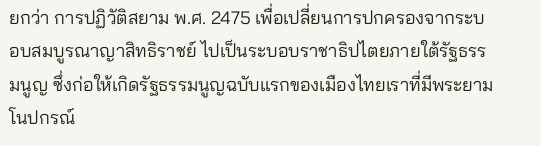ยกว่า การปฏิวัติสยาม พ.ศ. 2475 เพื่อเปลี่ยนการปกครองจากระบอบสมบูรณาญาสิทธิราชย์ ไปเป็นระบอบราชาธิปไตยภายใต้รัฐธรรมนูญ ซึ่งก่อให้เกิดรัฐธรรมนูญฉบับแรกของเมืองไทยเราที่มีพระยามโนปกรณ์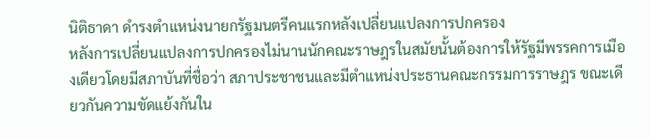นิติธาดา ดำรงตำแหน่งนายกรัฐมนตรีคนแรกหลังเปลี่ยนแปลงการปกครอง
หลังการเปลี่ยนแปลงการปกครองไม่นานนักคณะราษฎรในสมัยนั้นต้องการให้รัฐมีพรรคการเมืองเดียวโดยมีสภาบันที่ชื่อว่า สภาประชาชนและมีตำแหน่งประธานคณะกรรมการราษฎร ขณะเดียวกันความขัดแย้งกันใน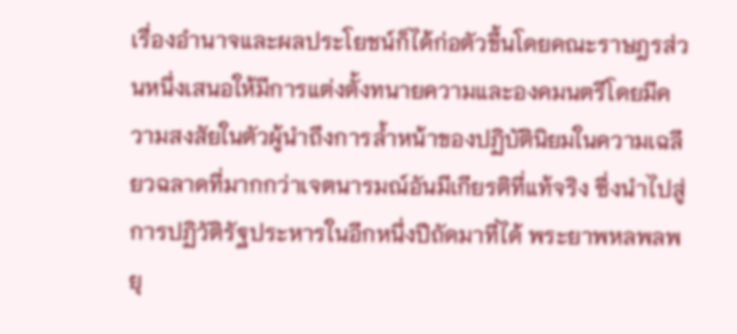เรื่องอำนาจและผลประโยชน์ก็ได้ก่อตัวขึ้นโดยคณะราษฎรส่วนหนึ่งเสนอให้มีการแต่งตั้งทนายความและองคมนตรีโดยมีความสงสัยในตัวผู้นำถึงการล้ำหน้าของปฏิบัตินิยมในความเฉลียวฉลาดที่มากกว่าเจตนารมณ์อันมีเกียรติที่แท้จริง ซึ่งนำไปสู่การปฏิวัติรัฐประหารในอีกหนึ่งปีถัดมาที่ได้ พระยาพหลพลพยุ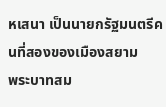หเสนา เป็นนายกรัฐมนตรีคนที่สองของเมืองสยาม
พระบาทสม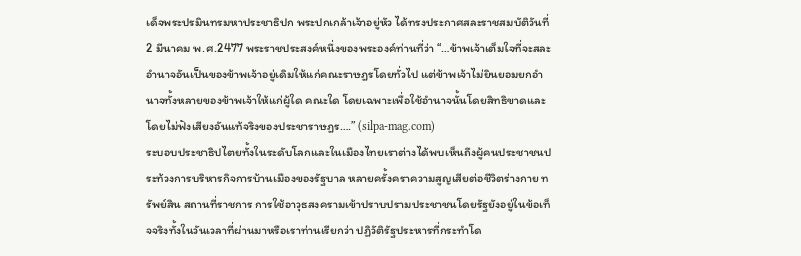เด็จพระปรมินทรมหาประชาธิปก พระปกเกล้าเจ้าอยู่หัว ได้ทรงประกาศสละราชสมบัติวันที่ 2 มีนาคม พ.ศ.2477 พระราชประสงค์หนึ่งของพระองค์ท่านที่ว่า “…ข้าพเจ้าเต็มใจที่จะสละอำนาจอันเป็นของข้าพเจ้าอยู่เดิมให้แก่คณะราษฎรโดยทั่วไป แต่ข้าพเจ้าไม่ยินยอมยกอำนาจทั้งหลายของข้าพเจ้าให้แก่ผู้ใด คณะใด โดยเฉพาะเพื่อใช้อำนาจนั้นโดยสิทธิขาดและโดยไม่ฟังเสียงอันแท้จริงของประชาราษฎร….” (silpa-mag.com)
ระบอบประชาธิปไตยทั้งในระดับโลกและในเมืองไทยเราต่างได้พบเห็นถึงผู้คนประชาชนประท้วงการบริหารกิจการบ้านเมืองของรัฐบาล หลายครั้งคราความสูญเสียต่อชีวิตร่างกาย ทรัพย์สิน สถานที่ราชการ การใช้อาวุธสงครามเข้าปราบปรามประชาชนโดยรัฐยังอยู่ในข้อเท็จจริงทั้งในวันเวลาที่ผ่านมาหรือเราท่านเรียกว่า ปฏิวัติรัฐประหารที่กระทำโด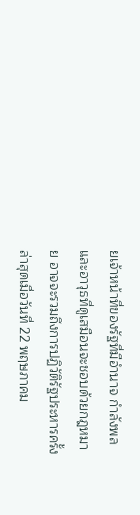ยเจ้าหน้าที่ของรัฐที่มีอำนาจ กำลังพลและอาวุธที่ดูเสมือนจะชอบด้วยกฎหมาย อาจจะรวมถึงการปฏิวัติรัฐประหารครั้งล่าสุดเมื่อวันที่ 22 พฤษภาคม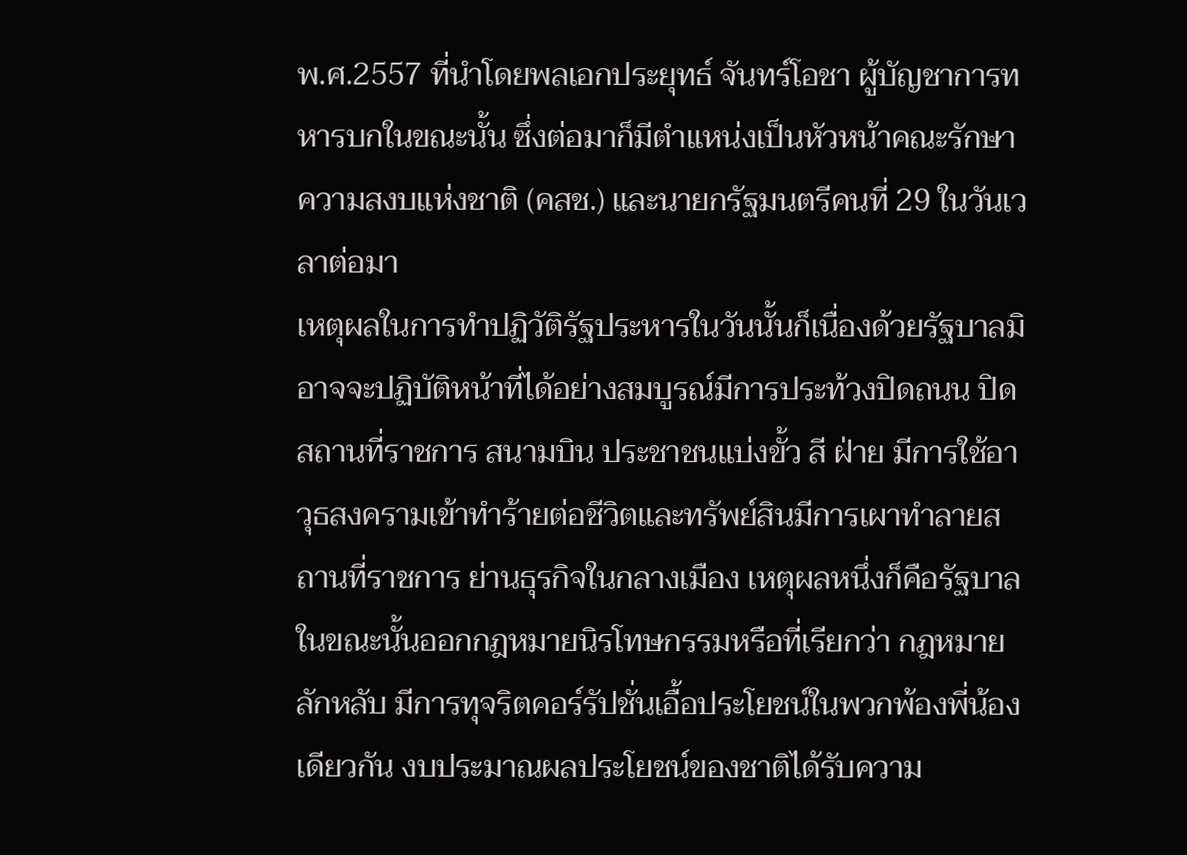พ.ศ.2557 ที่นำโดยพลเอกประยุทธ์ จันทร์โอชา ผู้บัญชาการทหารบกในขณะนั้น ซึ่งต่อมาก็มีตำแหน่งเป็นหัวหน้าคณะรักษาความสงบแห่งชาติ (คสช.) และนายกรัฐมนตรีคนที่ 29 ในวันเวลาต่อมา
เหตุผลในการทำปฏิวัติรัฐประหารในวันนั้นก็เนื่องด้วยรัฐบาลมิอาจจะปฏิบัติหน้าที่ได้อย่างสมบูรณ์มีการประท้วงปิดถนน ปิดสถานที่ราชการ สนามบิน ประชาชนแบ่งขั้ว สี ฝ่าย มีการใช้อาวุธสงครามเข้าทำร้ายต่อชีวิตและทรัพย์สินมีการเผาทำลายสถานที่ราชการ ย่านธุรกิจในกลางเมือง เหตุผลหนึ่งก็คือรัฐบาลในขณะนั้นออกกฎหมายนิรโทษกรรมหรือที่เรียกว่า กฎหมายลักหลับ มีการทุจริตคอร์รัปชั่นเอื้อประโยชน์ในพวกพ้องพี่น้องเดียวกัน งบประมาณผลประโยชน์ของชาติได้รับความ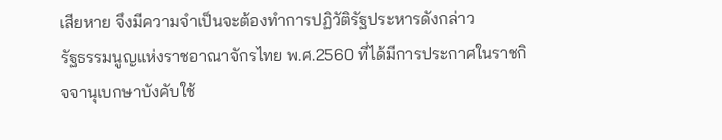เสียหาย จึงมีความจำเป็นจะต้องทำการปฏิวัติรัฐประหารดังกล่าว
รัฐธรรมนูญแห่งราชอาณาจักรไทย พ.ศ.2560 ที่ได้มีการประกาศในราชกิจจานุเบกษาบังคับใช้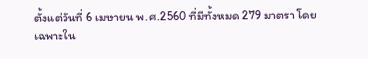ตั้งแต่วันที่ 6 เมษายน พ.ศ.2560 ที่มีทั้งหมด 279 มาตรา โดยเฉพาะใน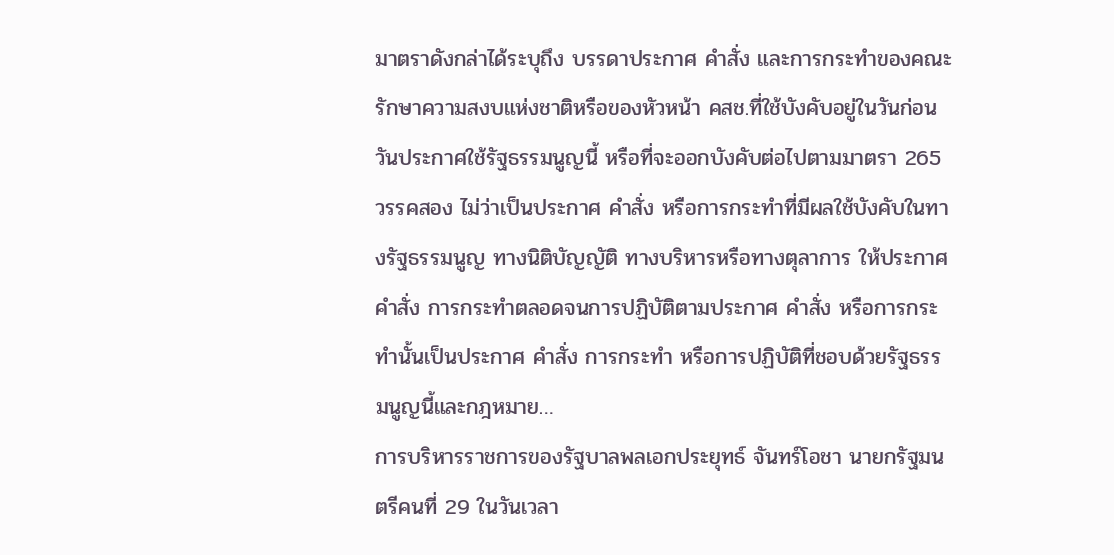มาตราดังกล่าได้ระบุถึง บรรดาประกาศ คำสั่ง และการกระทำของคณะรักษาความสงบแห่งชาติหรือของหัวหน้า คสช.ที่ใช้บังคับอยู่ในวันก่อนวันประกาศใช้รัฐธรรมนูญนี้ หรือที่จะออกบังคับต่อไปตามมาตรา 265 วรรคสอง ไม่ว่าเป็นประกาศ คำสั่ง หรือการกระทำที่มีผลใช้บังคับในทางรัฐธรรมนูญ ทางนิติบัญญัติ ทางบริหารหรือทางตุลาการ ให้ประกาศ คำสั่ง การกระทำตลอดจนการปฏิบัติตามประกาศ คำสั่ง หรือการกระทำนั้นเป็นประกาศ คำสั่ง การกระทำ หรือการปฏิบัติที่ชอบด้วยรัฐธรรมนูญนี้และกฎหมาย…
การบริหารราชการของรัฐบาลพลเอกประยุทธ์ จันทร์โอชา นายกรัฐมนตรีคนที่ 29 ในวันเวลา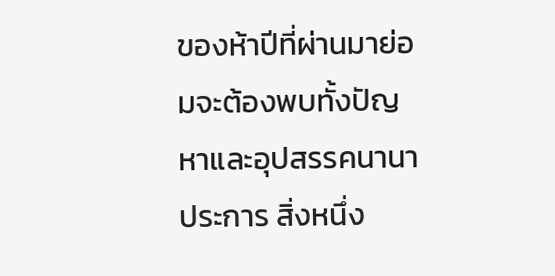ของห้าปีที่ผ่านมาย่อมจะต้องพบทั้งปัญหาและอุปสรรคนานาประการ สิ่งหนึ่ง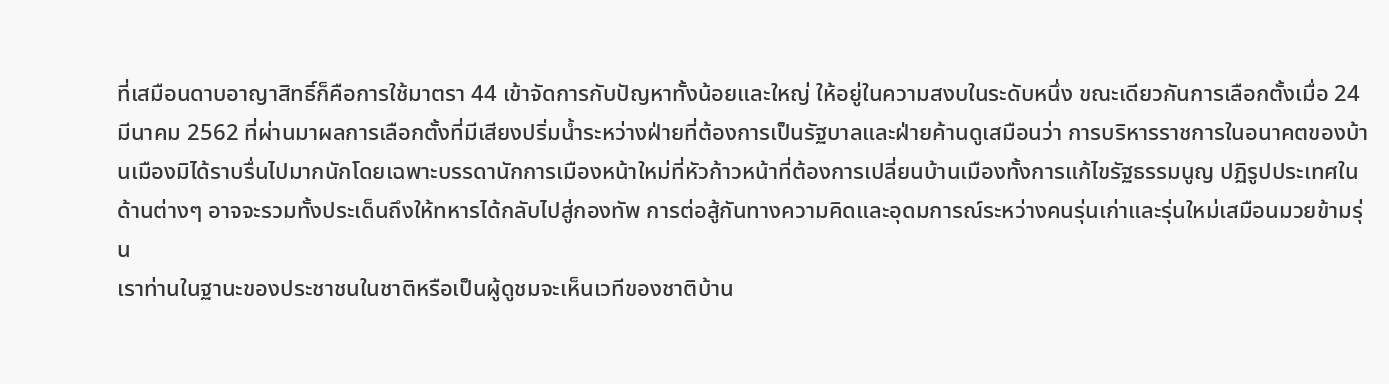ที่เสมือนดาบอาญาสิทธิ์ก็คือการใช้มาตรา 44 เข้าจัดการกับปัญหาทั้งน้อยและใหญ่ ให้อยู่ในความสงบในระดับหนึ่ง ขณะเดียวกันการเลือกตั้งเมื่อ 24 มีนาคม 2562 ที่ผ่านมาผลการเลือกตั้งที่มีเสียงปริ่มน้ำระหว่างฝ่ายที่ต้องการเป็นรัฐบาลและฝ่ายค้านดูเสมือนว่า การบริหารราชการในอนาคตของบ้านเมืองมิได้ราบรื่นไปมากนักโดยเฉพาะบรรดานักการเมืองหน้าใหม่ที่หัวก้าวหน้าที่ต้องการเปลี่ยนบ้านเมืองทั้งการแก้ไขรัฐธรรมนูญ ปฏิรูปประเทศในด้านต่างๆ อาจจะรวมทั้งประเด็นถึงให้ทหารได้กลับไปสู่กองทัพ การต่อสู้กันทางความคิดและอุดมการณ์ระหว่างคนรุ่นเก่าและรุ่นใหม่เสมือนมวยข้ามรุ่น
เราท่านในฐานะของประชาชนในชาติหรือเป็นผู้ดูชมจะเห็นเวทีของชาติบ้าน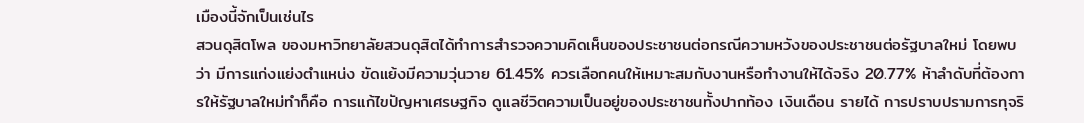เมืองนี้จักเป็นเช่นไร
สวนดุสิตโพล ของมหาวิทยาลัยสวนดุสิตได้ทำการสำรวจความคิดเห็นของประชาชนต่อกรณีความหวังของประชาชนต่อรัฐบาลใหม่ โดยพบว่า มีการแก่งแย่งตำแหน่ง ขัดแย้งมีความวุ่นวาย 61.45% ควรเลือกคนให้เหมาะสมกับงานหรือทำงานให้ได้จริง 20.77% ห้าลำดับที่ต้องการให้รัฐบาลใหม่ทำก็คือ การแก้ไขปัญหาเศรษฐกิจ ดูแลชีวิตความเป็นอยู่ของประชาชนทั้งปากท้อง เงินเดือน รายได้ การปราบปรามการทุจริ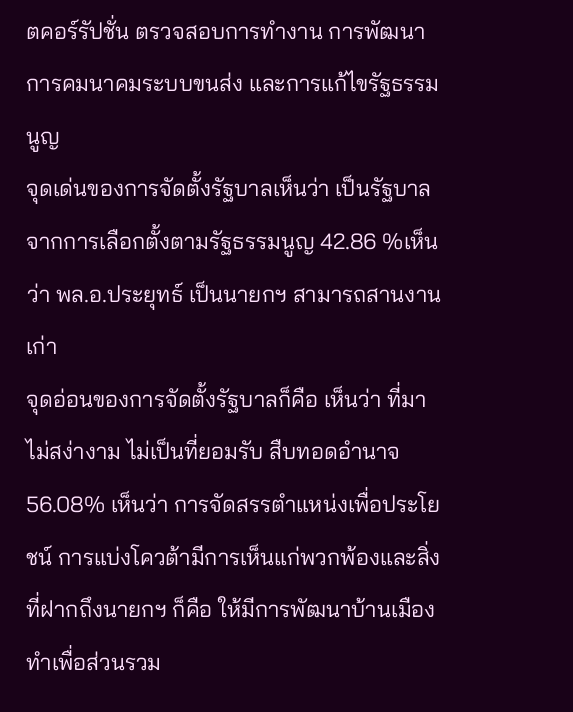ตคอร์รัปชั่น ตรวจสอบการทำงาน การพัฒนาการคมนาคมระบบขนส่ง และการแก้ไขรัฐธรรมนูญ
จุดเด่นของการจัดตั้งรัฐบาลเห็นว่า เป็นรัฐบาลจากการเลือกตั้งตามรัฐธรรมนูญ 42.86 %เห็นว่า พล.อ.ประยุทธ์ เป็นนายกฯ สามารถสานงานเก่า
จุดอ่อนของการจัดตั้งรัฐบาลก็คือ เห็นว่า ที่มาไม่สง่างาม ไม่เป็นที่ยอมรับ สืบทอดอำนาจ 56.08% เห็นว่า การจัดสรรตำแหน่งเพื่อประโยชน์ การแบ่งโควต้ามีการเห็นแก่พวกพ้องและสิ่งที่ฝากถึงนายกฯ ก็คือ ให้มีการพัฒนาบ้านเมืองทำเพื่อส่วนรวม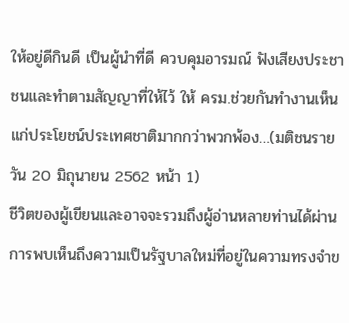ให้อยู่ดีกินดี เป็นผู้นำที่ดี ควบคุมอารมณ์ ฟังเสียงประชาชนและทำตามสัญญาที่ให้ไว้ ให้ ครม.ช่วยกันทำงานเห็นแก่ประโยชน์ประเทศชาติมากกว่าพวกพ้อง…(มติชนรายวัน 20 มิถุนายน 2562 หน้า 1)
ชีวิตของผู้เขียนและอาจจะรวมถึงผู้อ่านหลายท่านได้ผ่านการพบเห็นถึงความเป็นรัฐบาลใหม่ที่อยู่ในความทรงจำข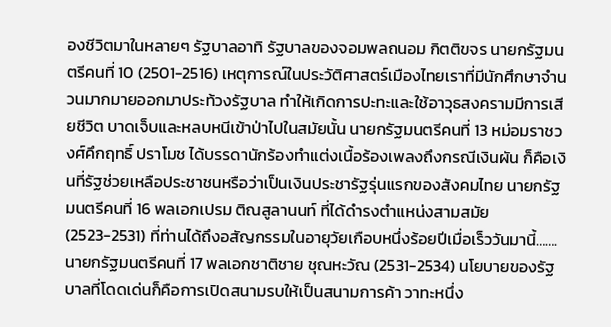องชีวิตมาในหลายๆ รัฐบาลอาทิ รัฐบาลของจอมพลถนอม กิตติขจร นายกรัฐมนตรีคนที่ 10 (2501-2516) เหตุการณ์ในประวัติศาสตร์เมืองไทยเราที่มีนักศึกษาจำนวนมากมายออกมาประท้วงรัฐบาล ทำให้เกิดการปะทะและใช้อาวุธสงครามมีการเสียชีวิต บาดเจ็บและหลบหนีเข้าป่าไปในสมัยนั้น นายกรัฐมนตรีคนที่ 13 หม่อมราชวงศ์คึกฤทธิ์ ปราโมช ได้บรรดานักร้องทำแต่งเนื้อร้องเพลงถึงกรณีเงินผัน ก็คือเงินที่รัฐช่วยเหลือประชาชนหรือว่าเป็นเงินประชารัฐรุ่นแรกของสังคมไทย นายกรัฐมนตรีคนที่ 16 พลเอกเปรม ติณสูลานนท์ ที่ได้ดำรงตำแหน่งสามสมัย (2523-2531) ที่ท่านได้ถึงอสัญกรรมในอายุวัยเกือบหนึ่งร้อยปีเมื่อเร็ววันมานี้…….
นายกรัฐมนตรีคนที่ 17 พลเอกชาติชาย ชุณหะวัณ (2531-2534) นโยบายของรัฐบาลที่โดดเด่นก็คือการเปิดสนามรบให้เป็นสนามการค้า วาทะหนึ่ง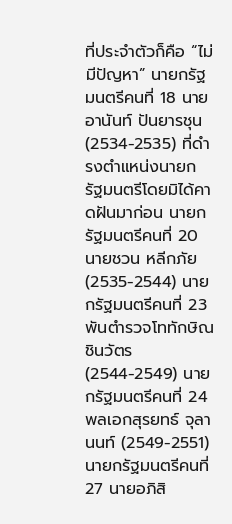ที่ประจำตัวก็คือ “ไม่มีปัญหา” นายกรัฐมนตรีคนที่ 18 นายอานันท์ ปันยารชุน (2534-2535) ที่ดำรงตำแหน่งนายกรัฐมนตรีโดยมิได้คาดฝันมาก่อน นายกรัฐมนตรีคนที่ 20 นายชวน หลีกภัย (2535-2544) นายกรัฐมนตรีคนที่ 23 พันตำรวจโททักษิณ ชินวัตร (2544-2549) นายกรัฐมนตรีคนที่ 24 พลเอกสุรยทธ์ จุลานนท์ (2549-2551) นายกรัฐมนตรีคนที่ 27 นายอภิสิ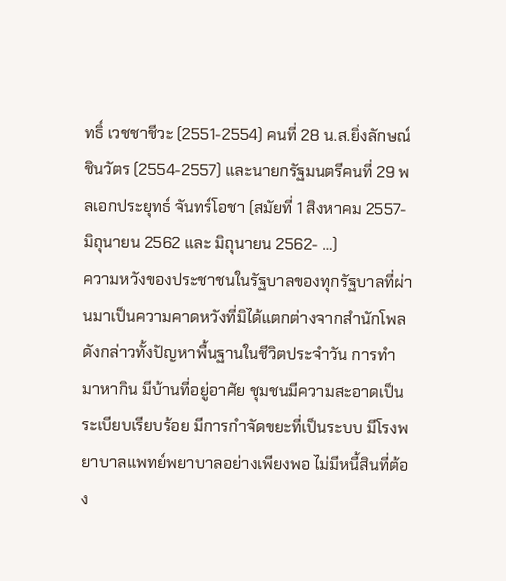ทธิ์ เวชชาชีวะ (2551-2554) คนที่ 28 น.ส.ยิ่งลักษณ์ ชินวัตร (2554-2557) และนายกรัฐมนตรีคนที่ 29 พลเอกประยุทธ์ จันทร์โอชา (สมัยที่ 1 สิงหาคม 2557-มิถุนายน 2562 และ มิถุนายน 2562- …)
ความหวังของประชาชนในรัฐบาลของทุกรัฐบาลที่ผ่านมาเป็นความคาดหวังที่มิได้แตกต่างจากสำนักโพล ดังกล่าวทั้งปัญหาพื้นฐานในชีวิตประจำวัน การทำมาหากิน มีบ้านที่อยู่อาศัย ชุมชนมีความสะอาดเป็นระเบียบเรียบร้อย มีการกำจัดขยะที่เป็นระบบ มีโรงพยาบาลแพทย์พยาบาลอย่างเพียงพอ ไม่มีหนี้สินที่ต้อง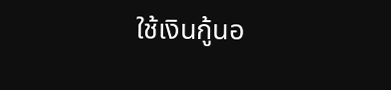ใช้เงินกู้นอ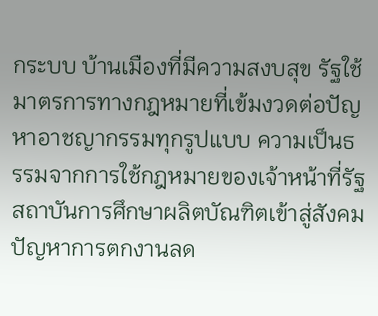กระบบ บ้านเมืองที่มีความสงบสุข รัฐใช้มาตรการทางกฎหมายที่เข้มงวดต่อปัญหาอาชญากรรมทุกรูปแบบ ความเป็นธรรมจากการใช้กฎหมายของเจ้าหน้าที่รัฐ สถาบันการศึกษาผลิตบัณฑิตเข้าสู่สังคมปัญหาการตกงานลด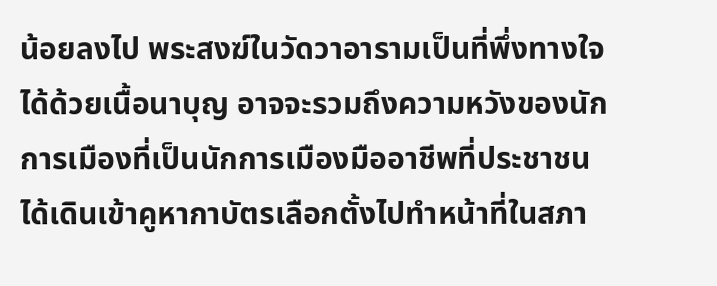น้อยลงไป พระสงฆ์ในวัดวาอารามเป็นที่พึ่งทางใจได้ด้วยเนื้อนาบุญ อาจจะรวมถึงความหวังของนักการเมืองที่เป็นนักการเมืองมืออาชีพที่ประชาชนได้เดินเข้าคูหากาบัตรเลือกตั้งไปทำหน้าที่ในสภา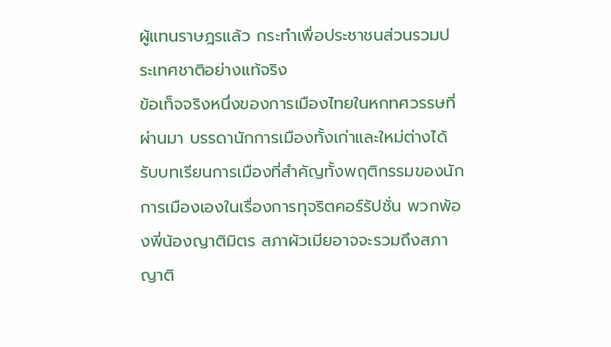ผู้แทนราษฎรแล้ว กระทำเพื่อประชาชนส่วนรวมประเทศชาติอย่างแท้จริง
ข้อเท็จจริงหนึ่งของการเมืองไทยในหกทศวรรษที่ผ่านมา บรรดานักการเมืองทั้งเก่าและใหม่ต่างได้รับบทเรียนการเมืองที่สำคัญทั้งพฤติกรรมของนักการเมืองเองในเรื่องการทุจริตคอร์รัปชั่น พวกพ้องพี่น้องญาติมิตร สภาผัวเมียอาจจะรวมถึงสภาญาติ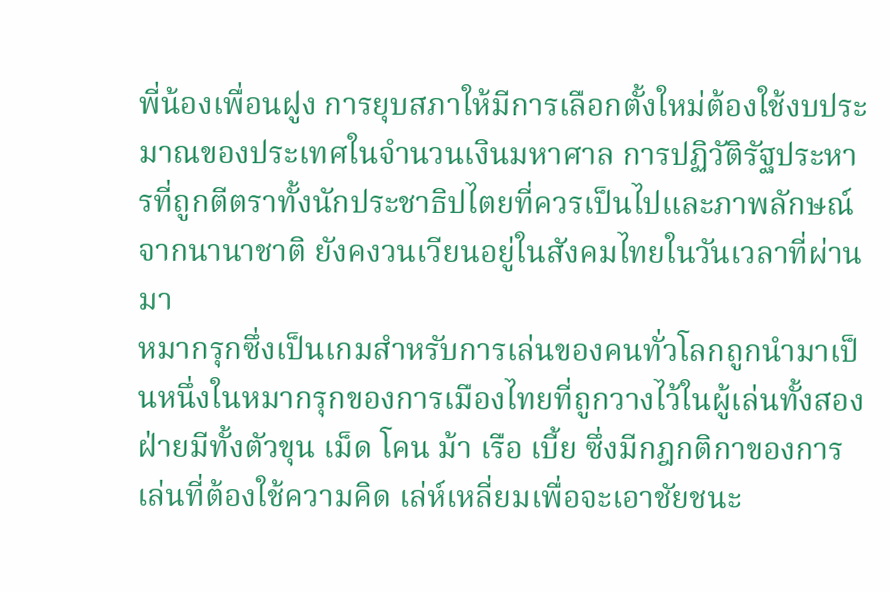พี่น้องเพื่อนฝูง การยุบสภาให้มีการเลือกตั้งใหม่ต้องใช้งบประมาณของประเทศในจำนวนเงินมหาศาล การปฏิวัติรัฐประหารที่ถูกตีตราทั้งนักประชาธิปไตยที่ควรเป็นไปและภาพลักษณ์จากนานาชาติ ยังคงวนเวียนอยู่ในสังคมไทยในวันเวลาที่ผ่านมา
หมากรุกซึ่งเป็นเกมสำหรับการเล่นของคนทั่วโลกถูกนำมาเป็นหนึ่งในหมากรุกของการเมืองไทยที่ถูกวางไว้ในผู้เล่นทั้งสองฝ่ายมีทั้งตัวขุน เม็ด โคน ม้า เรือ เบี้ย ซึ่งมีกฎกติกาของการเล่นที่ต้องใช้ความคิด เล่ห์เหลี่ยมเพื่อจะเอาชัยชนะ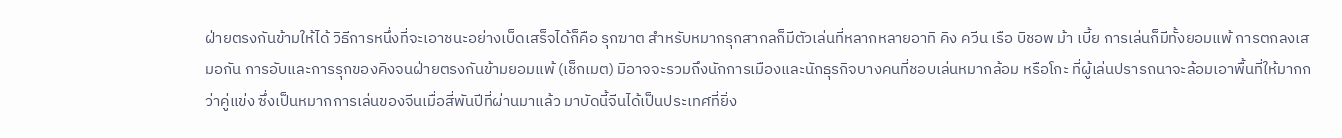ฝ่ายตรงกันข้ามให้ได้ วิธีการหนึ่งที่จะเอาชนะอย่างเบ็ดเสร็จได้ก็คือ รุกฆาต สำหรับหมากรุกสากลก็มีตัวเล่นที่หลากหลายอาทิ คิง ควีน เรือ บิชอพ ม้า เบี้ย การเล่นก็มีทั้งยอมแพ้ การตกลงเสมอกัน การอับและการรุกของคิงจนฝ่ายตรงกันข้ามยอมแพ้ (เช็กเมต) มิอาจจะรวมถึงนักการเมืองและนักธุรกิจบางคนที่ชอบเล่นหมากล้อม หรือโกะ ที่ผู้เล่นปรารถนาจะล้อมเอาพื้นที่ให้มากกว่าคู่แข่ง ซึ่งเป็นหมากการเล่นของจีนเมื่อสี่พันปีที่ผ่านมาแล้ว มาบัดนี้จีนได้เป็นประเทศที่ยิ่ง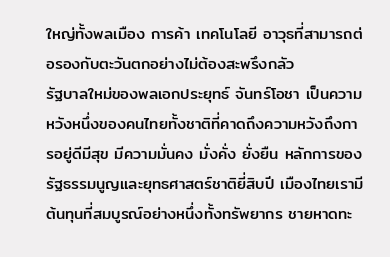ใหญ่ทั้งพลเมือง การค้า เทคโนโลยี อาวุธที่สามารถต่อรองกับตะวันตกอย่างไม่ต้องสะพรึงกลัว
รัฐบาลใหม่ของพลเอกประยุทธ์ จันทร์โอชา เป็นความหวังหนึ่งของคนไทยทั้งชาติที่คาดถึงความหวังถึงการอยู่ดีมีสุข มีความมั่นคง มั่งคั่ง ยั่งยืน หลักการของรัฐธรรมนูญและยุทธศาสตร์ชาติยี่สิบปี เมืองไทยเรามีต้นทุนที่สมบูรณ์อย่างหนึ่งทั้งทรัพยากร ชายหาดทะ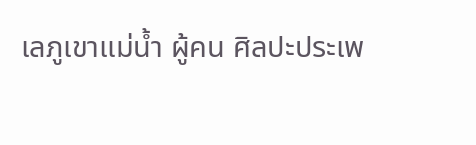เลภูเขาแม่น้ำ ผู้คน ศิลปะประเพ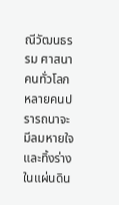ณีวัฒนธรรม ศาสนา คนทั่วโลกหลายคนปรารถนาจะมีลมหายใจและทิ้งร่างในแผ่นดิน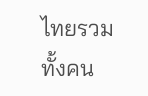ไทยรวมทั้งคน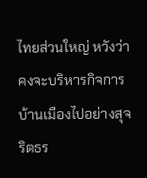ไทยส่วนใหญ่ หวังว่าคงจะบริหารกิจการบ้านเมืองไปอย่างสุจริตธร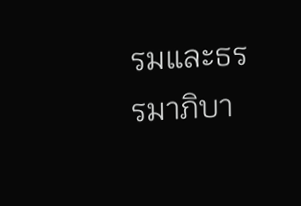รมและธรรมาภิบา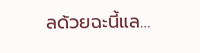ลด้วยฉะนี้แล…